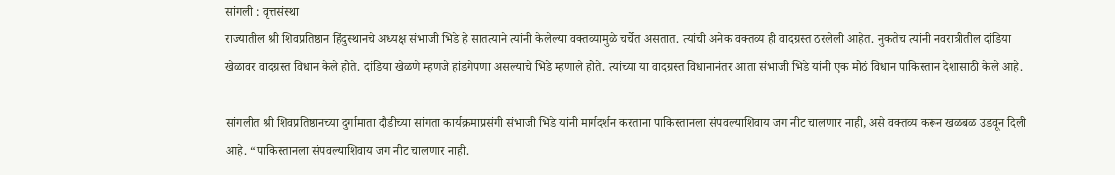सांगली : वृत्तसंस्था
राज्यातील श्री शिवप्रतिष्ठान हिंदुस्थानचे अध्यक्ष संभाजी भिडे हे सातत्याने त्यांनी केलेल्या वक्तव्यामुळे चर्चेत असतात. त्यांची अनेक वक्तव्य ही वादग्रस्त ठरलेली आहेत. नुकतेच त्यांनी नवरात्रीतील दांडिया खेळावर वादग्रस्त विधान केले होते. दांडिया खेळणे म्हणजे हांडगेपणा असल्याचे भिडे म्हणाले होते. त्यांच्या या वादग्रस्त विधानानंतर आता संभाजी भिडे यांनी एक मोठं विधान पाकिस्तान देशासाठी केले आहे.

सांगलीत श्री शिवप्रतिष्ठानच्या दुर्गामाता दौडीच्या सांगता कार्यक्रमाप्रसंगी संभाजी भिडे यांनी मार्गदर्शन करताना पाकिस्तानला संपवल्याशिवाय जग नीट चालणार नाही, असे वक्तव्य करून खळबळ उडवून दिली आहे. “पाकिस्तानला संपवल्याशिवाय जग नीट चालणार नाही.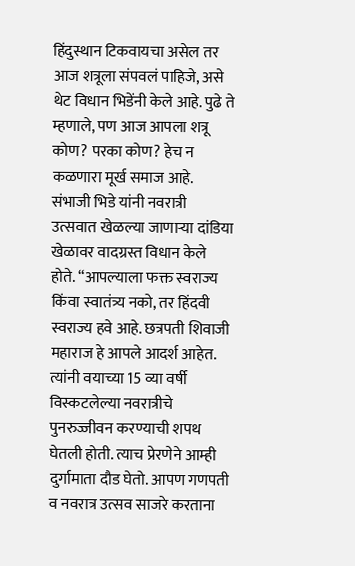हिंदुस्थान टिकवायचा असेल तर आज शत्रूला संपवलं पाहिजे, असे थेट विधान भिडेंनी केले आहे. पुढे ते म्हणाले, पण आज आपला शत्रू कोण? परका कोण? हेच न कळणारा मूर्ख समाज आहे.
संभाजी भिडे यांनी नवरात्री उत्सवात खेळल्या जाणाऱ्या दांडिया खेळावर वादग्रस्त विधान केले होते. “आपल्याला फक्त स्वराज्य किंवा स्वातंत्र्य नको, तर हिंदवी स्वराज्य हवे आहे. छत्रपती शिवाजी महाराज हे आपले आदर्श आहेत. त्यांनी वयाच्या 15 व्या वर्षी विस्कटलेल्या नवरात्रीचे पुनरुज्जीवन करण्याची शपथ घेतली होती. त्याच प्रेरणेने आम्ही दुर्गामाता दौड घेतो. आपण गणपती व नवरात्र उत्सव साजरे करताना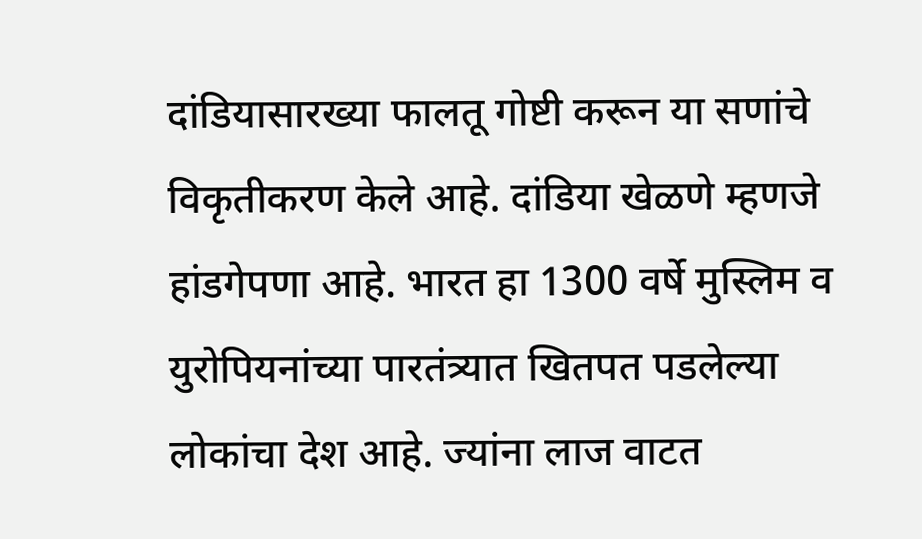दांडियासारख्या फालतू गोष्टी करून या सणांचे विकृतीकरण केले आहे. दांडिया खेळणे म्हणजे हांडगेपणा आहे. भारत हा 1300 वर्षे मुस्लिम व युरोपियनांच्या पारतंत्र्यात खितपत पडलेल्या लोकांचा देश आहे. ज्यांना लाज वाटत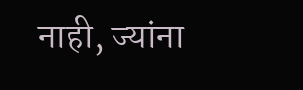नाही, ज्यांना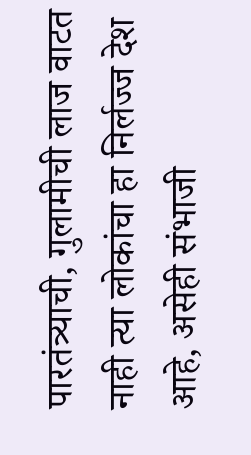पारतंत्र्याची, गुलामीची लाज वाटत नाही त्या लोकांचा हा निर्लज्ज देश आहे, असेही संभाजी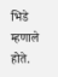भिडे म्हणाले होते.